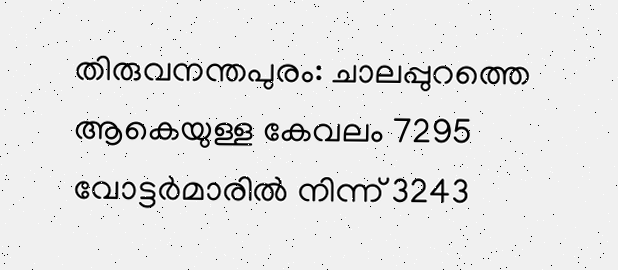തിരുവനന്തപുരം: ചാലപ്പുറത്തെ ആകെയുള്ള കേവലം 7295 വോട്ടർമാരിൽ നിന്ന് 3243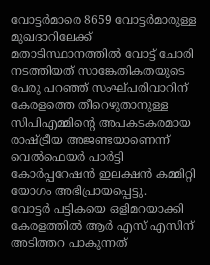വോട്ടർമാരെ 8659 വോട്ടർമാരുള്ള മുഖദാറിലേക്ക് മതാടിസ്ഥാനത്തിൽ വോട്ട് ചോരി നടത്തിയത് സാങ്കേതികതയുടെ പേരു പറഞ്ഞ് സംഘ്പരിവാറിന് കേരളത്തെ തീറെഴുതാനുള്ള സിപിഎമ്മിൻ്റെ അപകടകരമായ രാഷ്ട്രീയ അജണ്ടയാണെന്ന് വെൽഫെയർ പാർട്ടി കോർപ്പറേഷൻ ഇലക്ഷൻ കമ്മിറ്റി യോഗം അഭിപ്രായപ്പെട്ടു.
വോട്ടർ പട്ടികയെ ഒളിമറയാക്കി കേരളത്തിൽ ആർ എസ് എസിന് അടിത്തറ പാകുന്നത്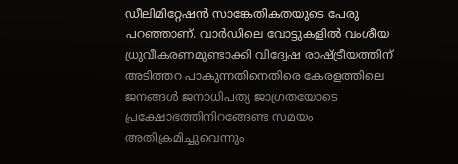ഡീലിമിറ്റേഷൻ സാങ്കേതികതയുടെ പേരു പറഞ്ഞാണ്. വാർഡിലെ വോട്ടുകളിൽ വംശീയ ധ്രുവീകരണമുണ്ടാക്കി വിദ്വേഷ രാഷ്ട്രീയത്തിന് അടിത്തറ പാകുന്നതിനെതിരെ കേരളത്തിലെ ജനങ്ങൾ ജനാധിപത്യ ജാഗ്രതയോടെ പ്രക്ഷോഭത്തിനിറങ്ങേണ്ട സമയം അതിക്രമിച്ചുവെന്നും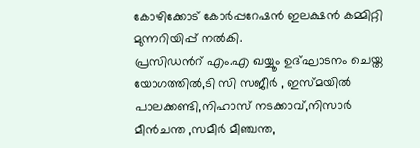കോഴിക്കോട് കോർപ്പറേഷൻ ഇലക്ഷൻ കമ്മിറ്റി മുന്നറിയിപ്പ് നൽകി.
പ്രസിഡൻറ് എം.എ ഖയ്യൂം ഉദ്ഘാടനം ചെയ്ത യോഗത്തിൽ,ടി സി സജീർ , ഇസ്മയിൽ പാലക്കണ്ടി,നിഹാസ് നടക്കാവ്,നിസാർ മീൻചന്ത ,സമീർ മീഞ്ചന്ത,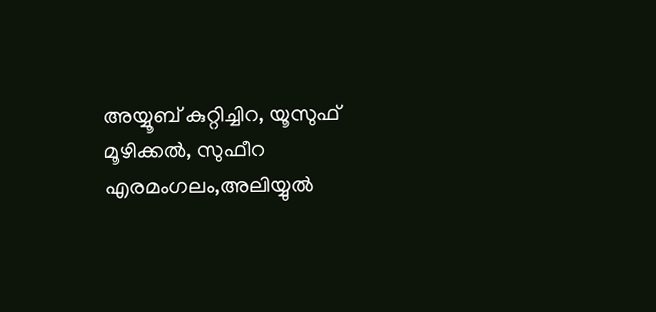അയ്യൂബ് കുറ്റിച്ചിറ, യൂസുഫ് മൂഴിക്കൽ, സുഫീറ എരമംഗലം,അലിയ്യുൽ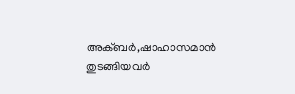അക്ബർ,ഷാഹാസമാൻ തുടങ്ങിയവർ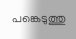പങ്കെടുത്തു